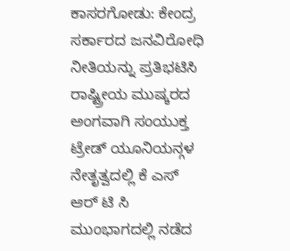ಕಾಸರಗೋಡು: ಕೇಂದ್ರ ಸರ್ಕಾರದ ಜನವಿರೋಧಿ ನೀತಿಯನ್ನು ಪ್ರತಿಭಟಿಸಿ ರಾಷ್ಟ್ರೀಯ ಮುಷ್ಕರದ ಅಂಗವಾಗಿ ಸಂಯುಕ್ತ ಟ್ರೇಡ್ ಯೂನಿಯನ್ಗಳ ನೇತೃತ್ವದಲ್ಲಿ ಕೆ ಎಸ್ ಆರ್ ಟಿ ಸಿ ಮುಂಭಾಗದಲ್ಲಿ ನಡೆದ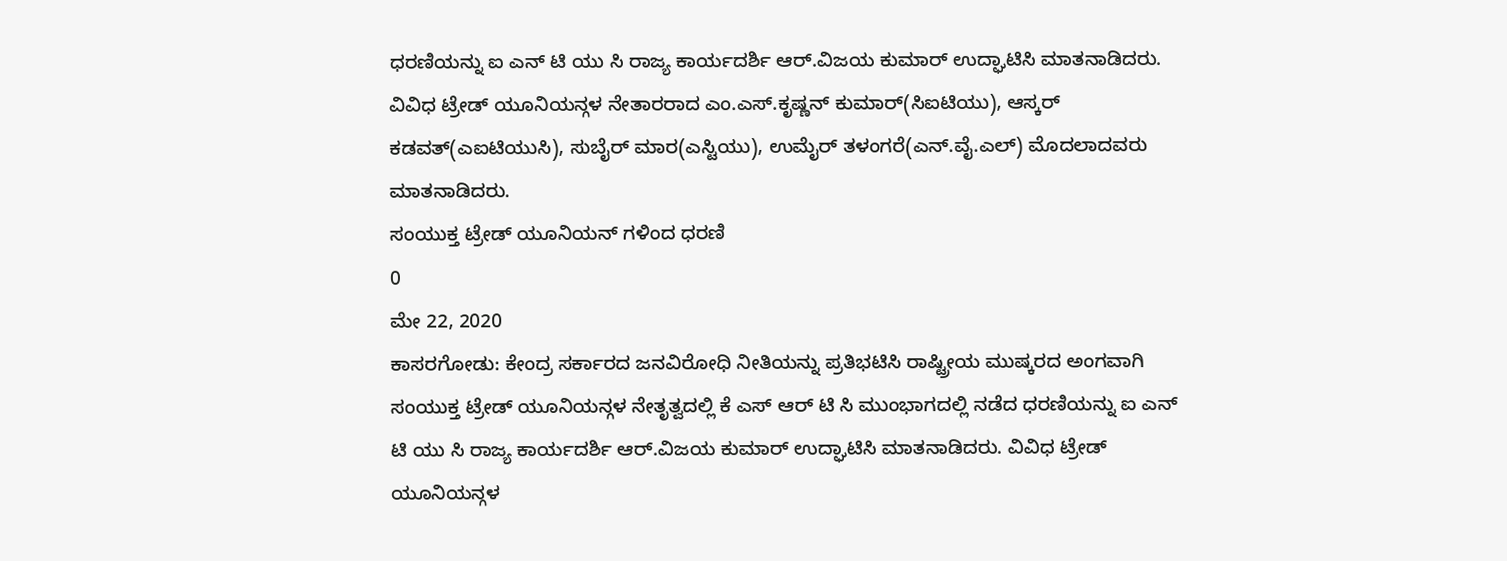ಧರಣಿಯನ್ನು ಐ ಎನ್ ಟಿ ಯು ಸಿ ರಾಜ್ಯ ಕಾರ್ಯದರ್ಶಿ ಆರ್.ವಿಜಯ ಕುಮಾರ್ ಉದ್ಘಾಟಿಸಿ ಮಾತನಾಡಿದರು. ವಿವಿಧ ಟ್ರೇಡ್ ಯೂನಿಯನ್ಗಳ ನೇತಾರರಾದ ಎಂ.ಎಸ್.ಕೃಷ್ಣನ್ ಕುಮಾರ್(ಸಿಐಟಿಯು), ಆಸ್ಕರ್ ಕಡವತ್(ಎಐಟಿಯುಸಿ), ಸುಬೈರ್ ಮಾರ(ಎಸ್ಟಿಯು), ಉಮೈರ್ ತಳಂಗರೆ(ಎನ್.ವೈ.ಎಲ್) ಮೊದಲಾದವರು ಮಾತನಾಡಿದರು.
ಸಂಯುಕ್ತ ಟ್ರೇಡ್ ಯೂನಿಯನ್ ಗಳಿಂದ ಧರಣಿ
0
ಮೇ 22, 2020
ಕಾಸರಗೋಡು: ಕೇಂದ್ರ ಸರ್ಕಾರದ ಜನವಿರೋಧಿ ನೀತಿಯನ್ನು ಪ್ರತಿಭಟಿಸಿ ರಾಷ್ಟ್ರೀಯ ಮುಷ್ಕರದ ಅಂಗವಾಗಿ ಸಂಯುಕ್ತ ಟ್ರೇಡ್ ಯೂನಿಯನ್ಗಳ ನೇತೃತ್ವದಲ್ಲಿ ಕೆ ಎಸ್ ಆರ್ ಟಿ ಸಿ ಮುಂಭಾಗದಲ್ಲಿ ನಡೆದ ಧರಣಿಯನ್ನು ಐ ಎನ್ ಟಿ ಯು ಸಿ ರಾಜ್ಯ ಕಾರ್ಯದರ್ಶಿ ಆರ್.ವಿಜಯ ಕುಮಾರ್ ಉದ್ಘಾಟಿಸಿ ಮಾತನಾಡಿದರು. ವಿವಿಧ ಟ್ರೇಡ್ ಯೂನಿಯನ್ಗಳ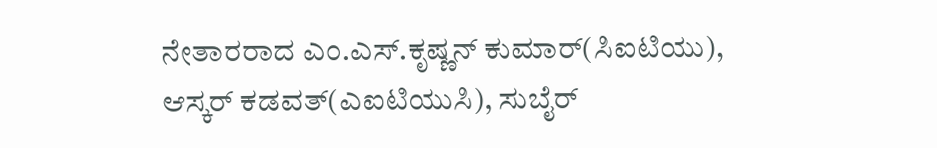ನೇತಾರರಾದ ಎಂ.ಎಸ್.ಕೃಷ್ಣನ್ ಕುಮಾರ್(ಸಿಐಟಿಯು), ಆಸ್ಕರ್ ಕಡವತ್(ಎಐಟಿಯುಸಿ), ಸುಬೈರ್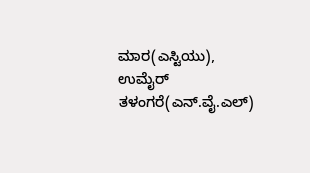ಮಾರ(ಎಸ್ಟಿಯು), ಉಮೈರ್ ತಳಂಗರೆ(ಎನ್.ವೈ.ಎಲ್)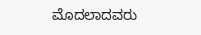ಮೊದಲಾದವರು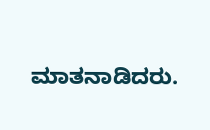ಮಾತನಾಡಿದರು.